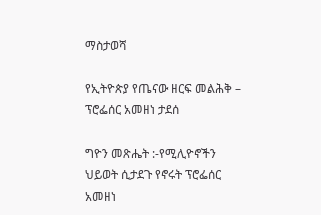ማስታወሻ

የኢትዮጵያ የጤናው ዘርፍ መልሕቅ – ፕሮፌሰር አመዘነ ታደሰ

ግዮን መጽሔት :-የሚሊዮኖችን ህይወት ሲታደጉ የኖሩት ፕሮፌሰር አመዘነ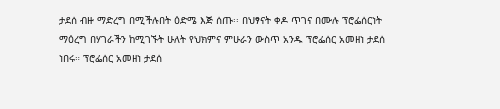ታደሰ ብዙ ማድረግ በሚችሉበት ዕድሜ እጅ ሰጡ፡፡ በህፃናት ቀዶ ጥገና በሙሉ ፕሮፌሰርነት ማዕረግ በሃገራችን ከሚገኙት ሁለት የህክምና ምሁራን ውስጥ አንዱ ፕሮፌሰር አመዘነ ታደሰ ነበሩ። ፕሮፌሰር አመዘነ ታደሰ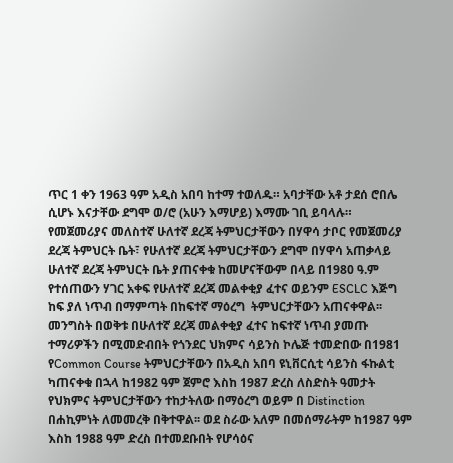ጥር 1 ቀን 1963 ዓም አዲስ አበባ ከተማ ተወለዱ። አባታቸው አቶ ታደሰ ሮበሌ ሲሆኑ እናታቸው ደግሞ ወ/ሮ (አሁን እማሆይ) እማሙ ገቢ ይባላሉ።  የመጀመሪያና መለስተኛ ሁለተኛ ደረጃ ትምህርታቸውን በሃዋሳ ታቦር የመጀመሪያ ደረጃ ትምህርት ቤት፣ የሁለተኛ ደረጃ ትምህርታቸውን ደግሞ በሃዋሳ አጠቃላይ ሁለተኛ ደረጃ ትምህርት ቤት ያጠናቀቁ ከመሆናቸውም በላይ በ1980 ዓ.ም የተሰጠውን ሃገር አቀፍ የሁለተኛ ደረጃ መልቀቂያ ፈተና ወይንም ESCLC እጅግ ከፍ ያለ ነጥብ በማምጣት በከፍተኛ ማዕረግ  ትምህርታቸውን አጠናቀዋል፡፡ መንግስት በወቅቱ በሁለተኛ ደረጃ መልቀቂያ ፈተና ከፍተኛ ነጥብ ያመጡ ተማሪዎችን በሚመድብበት የጎንደር ህክምና ሳይንስ ኮሌጅ ተመድበው በ1981 የCommon Course ትምህርታቸውን በአዲስ አበባ ዩኒቨርሲቲ ሳይንስ ፋኩልቲ ካጠናቀቁ በኋላ ከ1982 ዓም ጀምሮ እስከ 1987 ድረስ ለስድስት ዓመታት የህክምና ትምህርታቸውን ተከታትለው በማዕረግ ወይም በ Distinction በሐኪምነት ለመመረቅ በቅተዋል፡፡ ወደ ስራው አለም በመሰማራትም ከ1987 ዓም እስከ 1988 ዓም ድረስ በተመደቡበት የሆሳዕና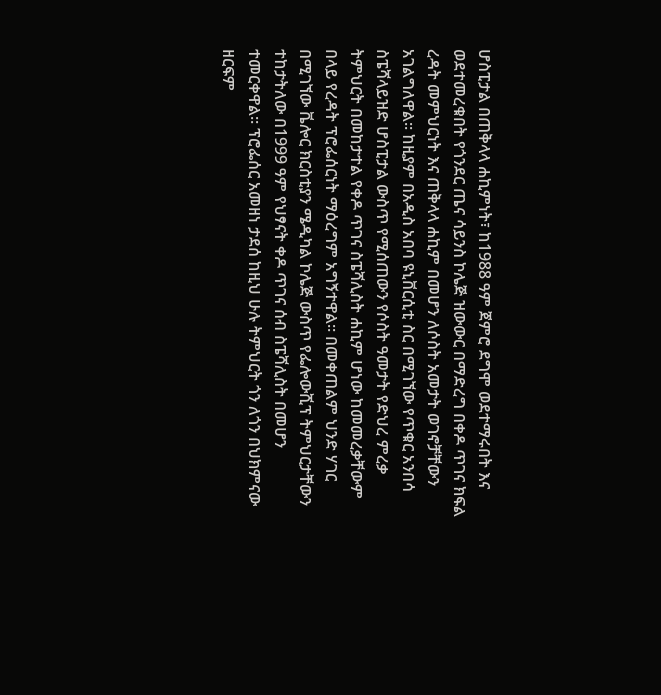ሆስፒታል በጠቅላላ ሐኪምነት፣ ከ1988 ዓም ጀምሮ ደግሞ ወደተማሩበት እና ወደተመረቁበት የጎንደር ጤና ሳይንስ ኮሌጅ ዝውውር በማድረግ በቀዶ ጥገና ክፍል ረዳት መምህርነት እና ጠቅላላ ሐኪም በመሆን ለሶስት አመታት ወገኖቻቸውን አገልግለዋል። ከዚያም በአዲስ አበባ ዩኒቨርሲቲ ስር በሚገኘው የጥቁር አንበሳ ስፔሻላይዝድ ሆስፒታል ውስጥ የሚሰጠውን የሶስት ዓመታት የድህረ ምረቃ ትምህርት በመከታተል የቀዶ ጥገና ስፔሻሊስት ሐኪም ሆነው ከመመረቃቸውም በላይ የረዳት ፕሮፌሰርነት ማዕረግም አግኝተዋል። በመቀጠልም ህንድ ሃገር በሚገኘው ቬሎር ክርስቲያን ሜዲካል ኮሌጅ ውስጥ የፌሎውሺፕ ትምህርታቸውን ተከታትለው በ1999 ዓም የህፃናት ቀዶ ጥገና ሰብ ስፔሻሊስት በመሆን ተመርቀዋል። ፕሮፌሰር አመዘነ ታደሰ ከዚህ ሁሉ ትምህርት ጎን ለጎን በህክምናው ዘርፍም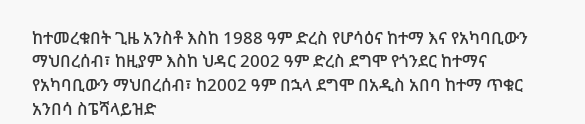ከተመረቁበት ጊዜ አንስቶ እስከ 1988 ዓም ድረስ የሆሳዕና ከተማ እና የአካባቢውን ማህበረሰብ፣ ከዚያም እስከ ህዳር 2002 ዓም ድረስ ደግሞ የጎንደር ከተማና የአካባቢውን ማህበረሰብ፣ ከ2002 ዓም በኋላ ደግሞ በአዲስ አበባ ከተማ ጥቁር አንበሳ ስፔሻላይዝድ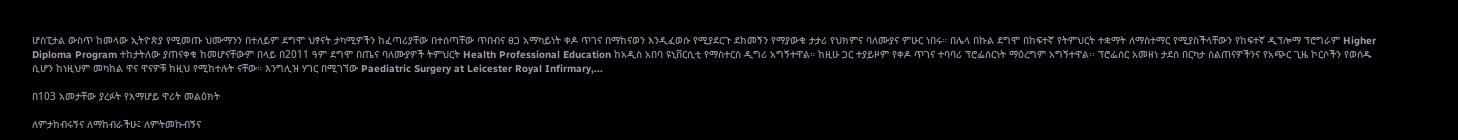ሆስፒታል ውስጥ ከመላው ኢትዮጵያ የሚመጡ ህሙማንን በተለይም ደግሞ ህፃናት ታካሚዎችን ከፈጣሪያቸው በተሰጣቸው ጥበብና ፀጋ አማካይነት ቀዶ ጥገና በማከናወን እንዲፈወሱ የሚያደርጉ ደከመኝን የማያውቁ ታታሪ የህክምና ባለሙያና ምሁር ነበሩ። በሌላ በኩል ደግሞ በከፍተኛ የትምህርት ተቋማት ለማስተማር የሚያስችላቸውን የከፍተኛ ዲፕሎማ ፕሮግራም Higher Diploma Program ተከታትለው ያጠናቀቁ ከመሆናቸውም በላይ በ2011 ዓም ደግሞ በጤና ባለሙያዎች ትምህርት Health Professional Education ከአዲስ አበባ ዩኒቨርሲቲ የማስተርስ ዲግሪ አግኝተዋል። ከዚሁ ጋር ተያይዞም የቀዶ ጥገና ተባባሪ ፕሮፌሰርነት ማዕረግም አግኝተዋል፡፡ ፕሮፌሰር አመዘነ ታደሰ በርካታ ስልጠናዎችንና የአጭር ጊዜ ኮርሶችን የወሰዱ ሲሆን ከነዚህም መካከል ዋና ዋናዎቹ ከዚህ የሚከተሉት ናቸው። እንግሊዝ ሃገር በሚገኘው Paediatric Surgery at Leicester Royal Infirmary,...

በ103 አመታቸው ያረፉት የእማሆይ ዋሪት መልዕክት

ለምታከብሩኝና ለማከብራችሁ፤ ለምትመኩብኝና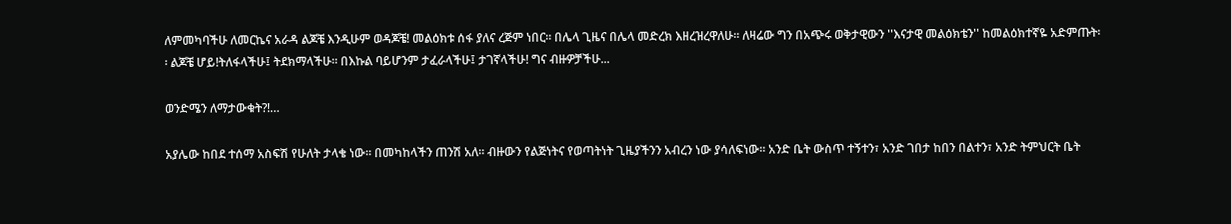ለምመካባችሁ ለመርኬና አራዳ ልጆቼ እንዲሁም ወዳጆቼ! መልዕክቱ ሰፋ ያለና ረጅም ነበር፡፡ በሌላ ጊዜና በሌላ መድረክ እዘረዝረዋለሁ፡፡ ለዛሬው ግን በአጭሩ ወቅታዊውን ''እናታዊ መልዕክቴን'' ከመልዕክተኛዬ አድምጡት፡፡ ልጆቼ ሆይ!ትለፋላችሁ፤ ትደክማላችሁ፡፡ በእኩል ባይሆንም ታፈራላችሁ፤ ታገኛላችሁ! ግና ብዙዎቻችሁ...

ወንድሜን ለማታውቁት?!…

አያሌው ከበደ ተሰማ አስፍሽ የሁለት ታላቄ ነው፡፡ በመካከላችን ጠንሽ አለ፡፡ ብዙውን የልጅነትና የወጣትነት ጊዜያችንን አብረን ነው ያሳለፍነው፡፡ አንድ ቤት ውስጥ ተኝተን፣ አንድ ገበታ ከበን በልተን፣ አንድ ትምህርት ቤት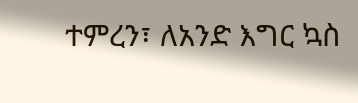ተምረን፣ ለአንድ እግር ኳስ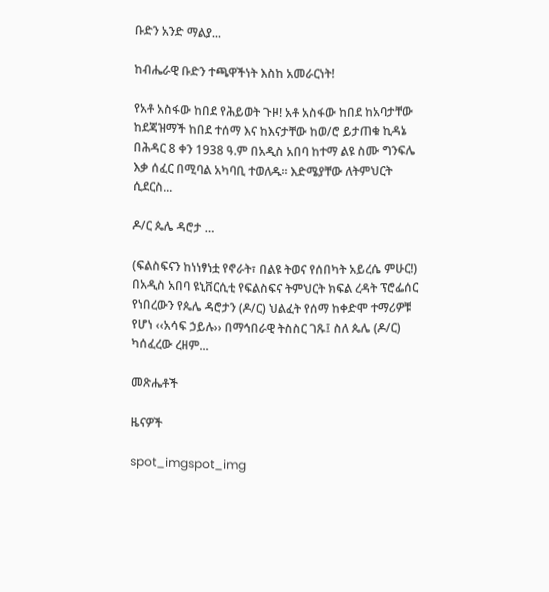ቡድን አንድ ማልያ...

ከብሔራዊ ቡድን ተጫዋችነት እስከ አመራርነት!

የአቶ አስፋው ከበደ የሕይወት ጉዞ! አቶ አስፋው ከበደ ከአባታቸው ከደጃዝማች ከበደ ተሰማ እና ከእናታቸው ከወ/ሮ ይታጠቁ ኪዳኔ በሕዳር 8 ቀን 1938 ዓ.ም በአዲስ አበባ ከተማ ልዩ ስሙ ግንፍሌ እቃ ሰፈር በሚባል አካባቢ ተወለዱ፡፡ እድሜያቸው ለትምህርት ሲደርስ...

ዶ/ር ጴሌ ዳሮታ …

(ፍልስፍናን ከነነፃነቷ የኖራት፣ በልዩ ትወና የሰበካት አይረሴ ምሁር!) በአዲስ አበባ ዩኒቨርሲቲ የፍልስፍና ትምህርት ክፍል ረዳት ፕሮፌሰር የነበረውን የጴሌ ዳሮታን (ዶ/ር) ህልፈት የሰማ ከቀድሞ ተማሪዎቹ የሆነ ‹‹አሳፍ ኃይሉ›› በማኅበራዊ ትስስር ገጹ፤ ስለ ጴሌ (ዶ/ር) ካሰፈረው ረዘም...

መጽሔቶች

ዜናዎች

spot_imgspot_img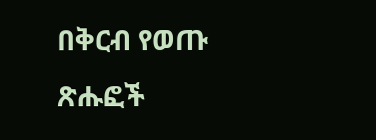በቅርብ የወጡ ጽሑፎች